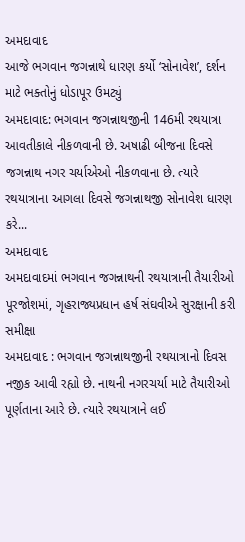અમદાવાદ
આજે ભગવાન જગન્નાથે ધારણ કર્યો ‘સોનાવેશ’, દર્શન માટે ભક્તોનું ધોડાપૂર ઉમટ્યું
અમદાવાદ: ભગવાન જગન્નાથજીની 146મી રથયાત્રા આવતીકાલે નીકળવાની છે. અષાઢી બીજના દિવસે જગન્નાથ નગર ચર્યાએઓ નીકળવાના છે. ત્યારે રથયાત્રાના આગલા દિવસે જગન્નાથજી સોનાવેશ ધારણ કરે...
અમદાવાદ
અમદાવાદમાં ભગવાન જગન્નાથની રથયાત્રાની તૈયારીઓ પૂરજોશમાં, ગૃહરાજ્યપ્રધાન હર્ષ સંઘવીએ સુરક્ષાની કરી સમીક્ષા
અમદાવાદ : ભગવાન જગન્નાથજીની રથયાત્રાનો દિવસ નજીક આવી રહ્યો છે. નાથની નગરચર્યા માટે તૈયારીઓ પૂર્ણતાના આરે છે. ત્યારે રથયાત્રાને લઈ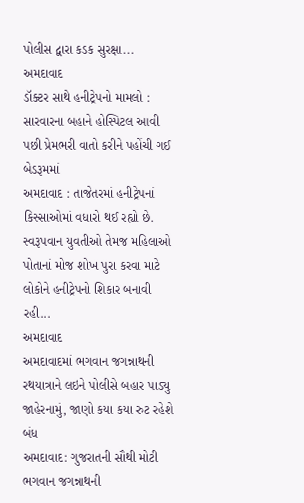પોલીસ દ્વારા કડક સુરક્ષા...
અમદાવાદ
ડૉક્ટર સાથે હનીટ્રેપનો મામલો : સારવારના બહાને હોસ્પિટલ આવી પછી પ્રેમભરી વાતો કરીને પહોંચી ગઈ બેડરૂમમાં
અમદાવાદ : તાજેતરમાં હનીટ્રેપનાં કિસ્સાઓમાં વધારો થઈ રહ્યો છે. સ્વરૂપવાન યુવતીઓ તેમજ મહિલાઓ પોતાનાં મોજ શોખ પુરા કરવા માટે લોકોને હનીટ્રેપનો શિકાર બનાવી રહી...
અમદાવાદ
અમદાવાદમાં ભગવાન જગન્નાથની રથયાત્રાને લઇને પોલીસે બહાર પાડ્યુ જાહેરનામું, જાણો કયા કયા રુટ રહેશે બંધ
અમદાવાદ: ગુજરાતની સૌથી મોટી ભગવાન જગન્નાથની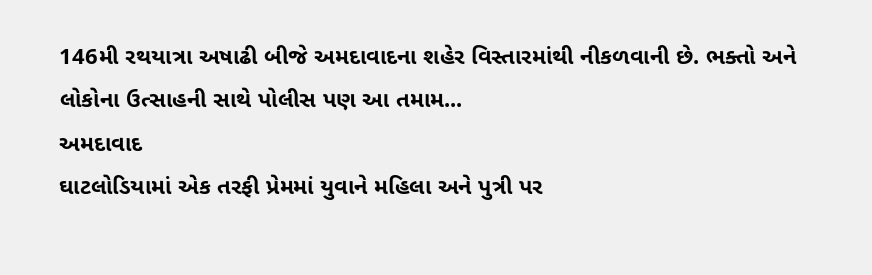146મી રથયાત્રા અષાઢી બીજે અમદાવાદના શહેર વિસ્તારમાંથી નીકળવાની છે. ભક્તો અને લોકોના ઉત્સાહની સાથે પોલીસ પણ આ તમામ...
અમદાવાદ
ઘાટલોડિયામાં એક તરફી પ્રેમમાં યુવાને મહિલા અને પુત્રી પર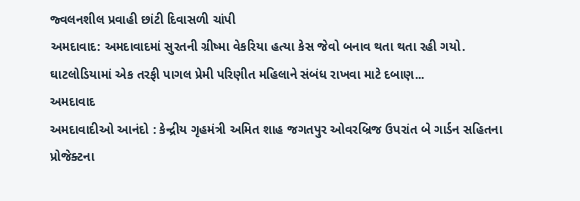જ્વલનશીલ પ્રવાહી છાંટી દિવાસળી ચાંપી
અમદાવાદ: અમદાવાદમાં સુરતની ગ્રીષ્મા વેકરિયા હત્યા કેસ જેવો બનાવ થતા થતા રહી ગયો. ઘાટલોડિયામાં એક તરફી પાગલ પ્રેમી પરિણીત મહિલાને સંબંધ રાખવા માટે દબાણ...
અમદાવાદ
અમદાવાદીઓ આનંદો : કેન્દ્રીય ગૃહમંત્રી અમિત શાહ જગતપુર ઓવરબ્રિજ ઉપરાંત બે ગાર્ડન સહિતના પ્રોજેક્ટના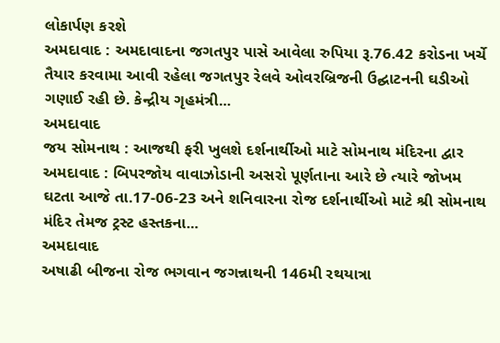લોકાર્પણ કરશે
અમદાવાદ : અમદાવાદના જગતપુર પાસે આવેલા રુપિયા રૂ.76.42 કરોડના ખર્ચે તૈયાર કરવામા આવી રહેલા જગતપુર રેલવે ઓવરબ્રિજની ઉદ્ઘાટનની ઘડીઓ ગણાઈ રહી છે. કેન્દ્રીય ગૃહમંત્રી...
અમદાવાદ
જય સોમનાથ : આજથી ફરી ખુલશે દર્શનાર્થીઓ માટે સોમનાથ મંદિરના દ્વાર
અમદાવાદ : બિપરજોય વાવાઝોડાની અસરો પૂર્ણતાના આરે છે ત્યારે જોખમ ઘટતા આજે તા.17-06-23 અને શનિવારના રોજ દર્શનાર્થીઓ માટે શ્રી સોમનાથ મંદિર તેમજ ટ્રસ્ટ હસ્તકના...
અમદાવાદ
અષાઢી બીજના રોજ ભગવાન જગન્નાથની 146મી રથયાત્રા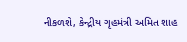નીકળશે, કેન્દ્રીય ગૃહમંત્રી અમિત શાહ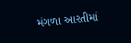મંગળા આરતીમાં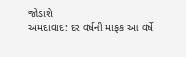જોડાશે
અમદાવાદ: દર વર્ષની માફક આ વર્ષે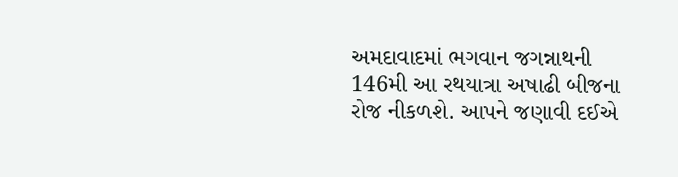અમદાવાદમાં ભગવાન જગન્નાથની 146મી આ રથયાત્રા અષાઢી બીજના રોજ નીકળશે. આપને જણાવી દઈએ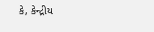કે, કેન્દ્રીય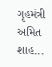ગૃહમંત્રી અમિત શાહ...